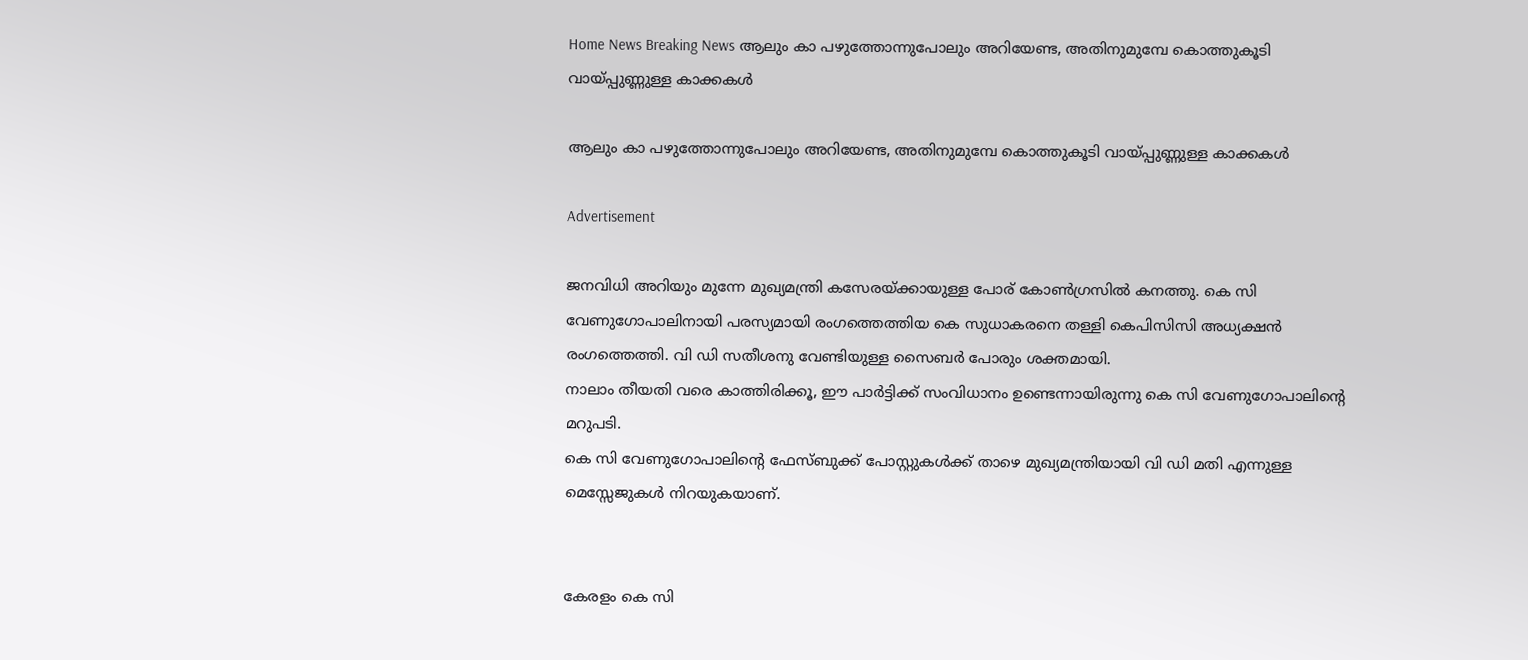Home News Breaking News ആലും കാ പഴുത്തോന്നുപോലും അറിയേണ്ട, അതിനുമുമ്പേ കൊത്തുകൂടി വായ്പ്പുണ്ണുള്ള കാക്കകള്‍

ആലും കാ പഴുത്തോന്നുപോലും അറിയേണ്ട, അതിനുമുമ്പേ കൊത്തുകൂടി വായ്പ്പുണ്ണുള്ള കാക്കകള്‍

Advertisement

ജനവിധി അറിയും മുന്നേ മുഖ്യമന്ത്രി കസേരയ്ക്കായുള്ള പോര് കോൺഗ്രസിൽ കനത്തു. കെ സി വേണുഗോപാലിനായി പരസ്യമായി രംഗത്തെത്തിയ കെ സുധാകരനെ തള്ളി കെപിസിസി അധ്യക്ഷൻ രംഗത്തെത്തി. വി ഡി സതീശനു വേണ്ടിയുള്ള സൈബർ പോരും ശക്തമായി.
നാലാം തീയതി വരെ കാത്തിരിക്കൂ, ഈ പാർട്ടിക്ക് സംവിധാനം ഉണ്ടെന്നായിരുന്നു കെ സി വേണുഗോപാലിന്റെ മറുപടി.
കെ സി വേണുഗോപാലിന്റെ ഫേസ്ബുക്ക് പോസ്റ്റുകൾക്ക് താഴെ മുഖ്യമന്ത്രിയായി വി ഡി മതി എന്നുള്ള മെസ്സേജുകൾ നിറയുകയാണ്.


കേരളം കെ സി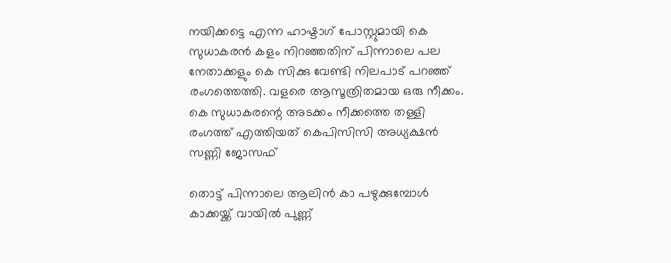നയിക്കട്ടെ എന്ന ഹാഷ്ടാഗ് പോസ്റ്റുമായി കെ സുധാകരൻ കളം നിറഞ്ഞതിന് പിന്നാലെ പല നേതാക്കളും കെ സിക്കു വേണ്ടി നിലപാട് പറഞ്ഞ് രംഗത്തെത്തി. വളരെ ആസൂത്രിതമായ ഒരു നീക്കം. കെ സുധാകരന്റെ അടക്കം നീക്കത്തെ തള്ളി രംഗത്ത് എത്തിയത് കെപിസിസി അധ്യക്ഷൻ സണ്ണി ജോസഫ്

തൊട്ട് പിന്നാലെ ആലിന്‍ കാ പഴുക്കുമ്പോൾ കാക്കയ്ക്ക് വായിൽ പുണ്ണ്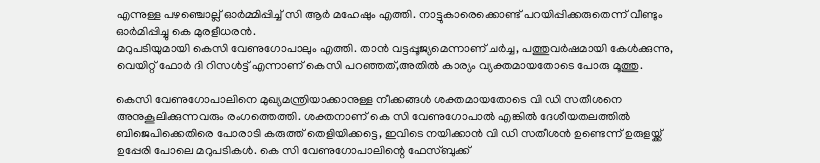എന്നുള്ള പഴഞ്ചൊല്ല് ഓർമ്മിപ്പിച്ച് സി ആർ മഹേഷും എത്തി. നാട്ടുകാരെക്കൊണ്ട് പറയിപ്പിക്കരുതെന്ന് വീണ്ടും ഓർമിപ്പിച്ചു കെ മുരളീധരൻ.
മറുപടിയുമായി കെസി വേണുഗോപാലും എത്തി. താന്‍ വട്ടപ്പൂജ്യമെന്നാണ് ചര്‍ച്ച, പത്തുവര്‍ഷമായി കേള്‍ക്കുന്നു, വെയിറ്റ് ഫോര്‍ ദി റിസള്‍ട്ട് എന്നാണ് കെസി പറഞ്ഞത്,അതില്‍ കാര്യം വ്യക്തമായതോടെ പോരു മൂത്തു.

കെസി വേണുഗോപാലിനെ മുഖ്യമന്ത്രിയാക്കാനുള്ള നീക്കങ്ങൾ ശക്തമായതോടെ വി ഡി സതീശനെ അനുകൂലിക്കുന്നവരും രംഗത്തെത്തി. ശക്തനാണ് കെ സി വേണുഗോപാൽ എങ്കിൽ ദേശീയതലത്തിൽ ബിജെപിക്കെതിരെ പോരാടി കരുത്ത് തെളിയിക്കട്ടെ, ഇവിടെ നയിക്കാൻ വി ഡി സതീശൻ ഉണ്ടെന്ന് ഉരുളയ്ക്ക് ഉപ്പേരി പോലെ മറുപടികൾ. കെ സി വേണുഗോപാലിന്റെ ഫേസ്ബുക്ക്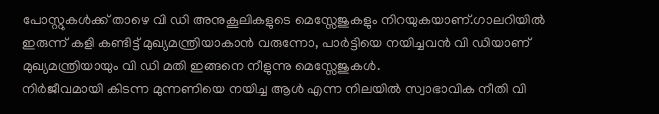പോസ്റ്റുകൾക്ക് താഴെ വി ഡി അനുകൂലികളുടെ മെസ്സേജുകളും നിറയുകയാണ്.ഗാലറിയിൽ ഇരുന്ന് കളി കണ്ടിട്ട് മുഖ്യമന്ത്രിയാകാൻ വരുന്നോ, പാർട്ടിയെ നയിച്ചവൻ വി ഡിയാണ് മുഖ്യമന്ത്രിയായും വി ഡി മതി ഇങ്ങനെ നീളുന്നു മെസ്സേജുകൾ.
നിർജീവമായി കിടന്ന മുന്നണിയെ നയിച്ച ആൾ എന്ന നിലയിൽ സ്വാഭാവിക നീതി വി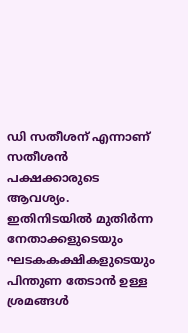ഡി സതീശന് എന്നാണ് സതീശൻ പക്ഷക്കാരുടെ ആവശ്യം. ഇതിനിടയിൽ മുതിർന്ന നേതാക്കളുടെയും ഘടകകക്ഷികളുടെയും പിന്തുണ തേടാൻ ഉള്ള ശ്രമങ്ങൾ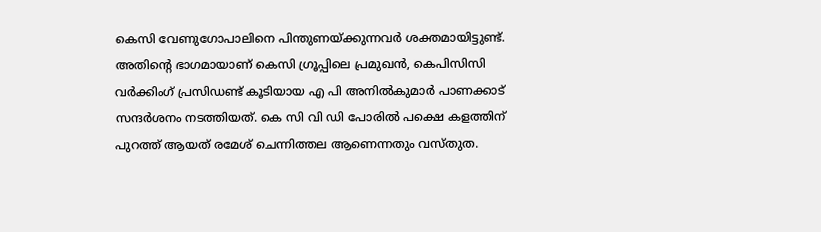കെസി വേണുഗോപാലിനെ പിന്തുണയ്ക്കുന്നവർ ശക്തമായിട്ടുണ്ട്.
അതിന്റെ ഭാഗമായാണ് കെസി ഗ്രൂപ്പിലെ പ്രമുഖൻ, കെപിസിസി വർക്കിംഗ് പ്രസിഡണ്ട് കൂടിയായ എ പി അനിൽകുമാർ പാണക്കാട് സന്ദർശനം നടത്തിയത്. കെ സി വി ഡി പോരിൽ പക്ഷെ കളത്തിന് പുറത്ത് ആയത് രമേശ് ചെന്നിത്തല ആണെന്നതും വസ്തുത.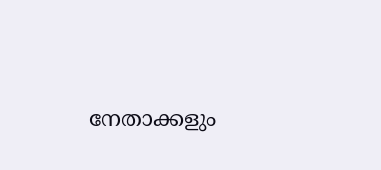നേതാക്കളും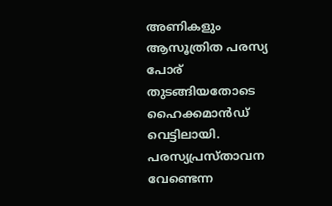അണികളും ആസൂത്രിത പരസ്യ പോര് തുടങ്ങിയതോടെ ഹൈക്കമാൻഡ് വെട്ടിലായി. പരസ്യപ്രസ്താവന വേണ്ടെന്ന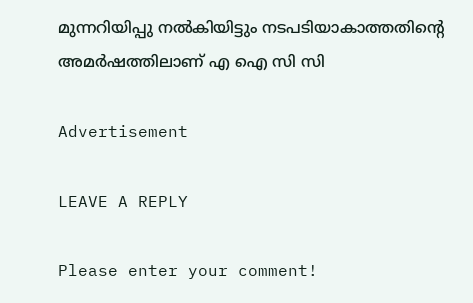മുന്നറിയിപ്പു നൽകിയിട്ടും നടപടിയാകാത്തതിന്റെ അമർഷത്തിലാണ് എ ഐ സി സി

Advertisement

LEAVE A REPLY

Please enter your comment!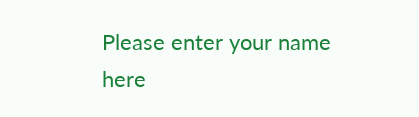Please enter your name here